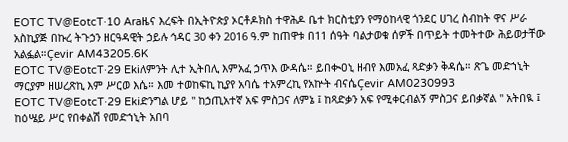EOTC TV@EotcT·10 Araዜና እረፍት በኢትዮጵያ ኦርቶዶክስ ተዋሕዶ ቤተ ክርስቲያን የማዕከላዊ ጎንደር ሀገረ ስብከት ዋና ሥራ አስኪያጅ በኩረ ትጉኃን ዘርዓዳዊት ኃይሉ ኅዳር 30 ቀን 2016 ዓ.ም ከጠዋቱ በ11 ሰዓት ባልታወቁ ሰዎች በጥይት ተመትተው ሕይወታቸው አልፏል።Çevir AM43205.6K
EOTC TV@EotcT·29 Ekiለምንት ሊተ ኢትበሊ እምአፈ ኃጥእ ውዳሴ። ይበቊዐኒ ዘብየ እመአፈ ጻድቃን ቅዳሴ። ጽጌ መድኀኒት ማርያም ዘሠረጽኪ እም ሥርወ እሴ። እመ ተወከፍኪ ኪያየ አባሴ ተአምረኪ የአኵት ብናሴÇevir AM0230993
EOTC TV@EotcT·29 Ekiድንግል ሆይ " ከኃጢአተኛ አፍ ምስጋና ለምኔ ፤ ከጻድቃን አፍ የሚቀርብልኝ ምስጋና ይበቃኛል " አትበዪ ፤ ከዕሤይ ሥር የበቀልሽ የመድኀኒት አበባ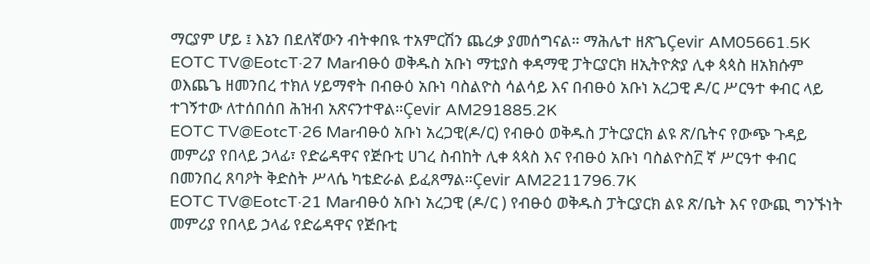ማርያም ሆይ ፤ እኔን በደለኛውን ብትቀበዪ ተአምርሽን ጨረቃ ያመሰግናል። ማሕሌተ ዘጽጌÇevir AM05661.5K
EOTC TV@EotcT·27 Marብፁዕ ወቅዱስ አቡነ ማቲያስ ቀዳማዊ ፓትርያርክ ዘኢትዮጵያ ሊቀ ጳጳስ ዘአክሱም ወእጨጌ ዘመንበረ ተክለ ሃይማኖት በብፁዕ አቡነ ባስልዮስ ሳልሳይ እና በብፁዕ አቡነ አረጋዊ ዶ/ር ሥርዓተ ቀብር ላይ ተገኝተው ለተሰበሰበ ሕዝብ አጽናንተዋል።Çevir AM291885.2K
EOTC TV@EotcT·26 Marብፁዕ አቡነ አረጋዊ(ዶ/ር) የብፁዕ ወቅዱስ ፓትርያርክ ልዩ ጽ/ቤትና የውጭ ጉዳይ መምሪያ የበላይ ኃላፊ፣ የድሬዳዋና የጅቡቲ ሀገረ ስብከት ሊቀ ጳጳስ እና የብፁዕ አቡነ ባስልዮስ፫ ኛ ሥርዓተ ቀብር በመንበረ ጸባዖት ቅድስት ሥላሴ ካቴድራል ይፈጸማል።Çevir AM2211796.7K
EOTC TV@EotcT·21 Marብፁዕ አቡነ አረጋዊ (ዶ/ር ) የብፁዕ ወቅዱስ ፓትርያርክ ልዩ ጽ/ቤት እና የውጪ ግንኙነት መምሪያ የበላይ ኃላፊ የድሬዳዋና የጅቡቲ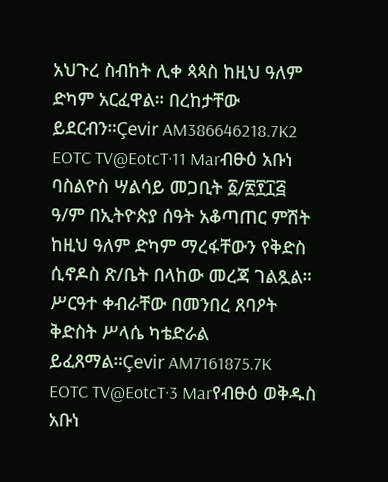አህጉረ ስብከት ሊቀ ጳጳስ ከዚህ ዓለም ድካም አርፈዋል። በረከታቸው ይደርብን።Çevir AM386646218.7K2
EOTC TV@EotcT·11 Marብፁዕ አቡነ ባስልዮስ ሣልሳይ መጋቢት ፩/፳፻፲፭ ዓ/ም በኢትዮጵያ ሰዓት አቆጣጠር ምሽት ከዚህ ዓለም ድካም ማረፋቸውን የቅድስ ሲኖዶስ ጽ/ቤት በላከው መረጃ ገልጿል። ሥርዓተ ቀብራቸው በመንበረ ጸባዖት ቅድስት ሥላሴ ካቴድራል ይፈጸማል።Çevir AM7161875.7K
EOTC TV@EotcT·3 Marየብፁዕ ወቅዱስ አቡነ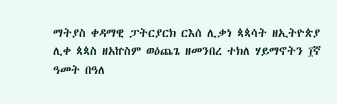ማትያስ ቀዳማዊ ፓትርያርክ ርእሰ ሊቃነ ጳጳሳት ዘኢትዮጵያ ሊቀ ጳጳስ ዘአኵስም ወዕጨጌ ዘመንበረ ተክለ ሃይማኖትን ፲ኛ ዓመት በዓለ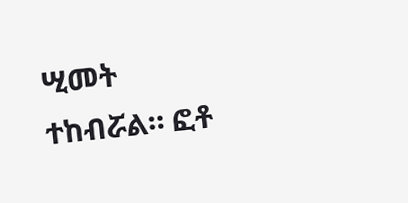ሢመት ተከብሯል። ፎቶ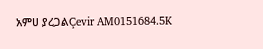አምሀ ያረጋልÇevir AM0151684.5K